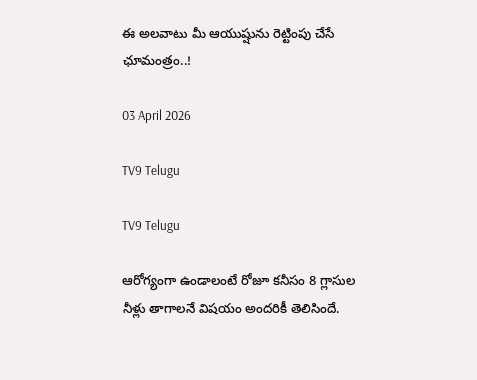ఈ అలవాటు మీ ఆయుష్షును రెట్టింపు చేసే ఛూమంత్రం..!

03 April 2026

TV9 Telugu

TV9 Telugu

ఆరోగ్యంగా ఉండాలంటే రోజూ కనీసం 8 గ్లాసుల నీళ్లు తాగాలనే విషయం అందరికీ తెలిసిందే.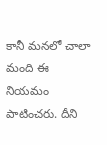కానీ మనలో చాలా మంది ఈ నియమం పాటించరు. దీని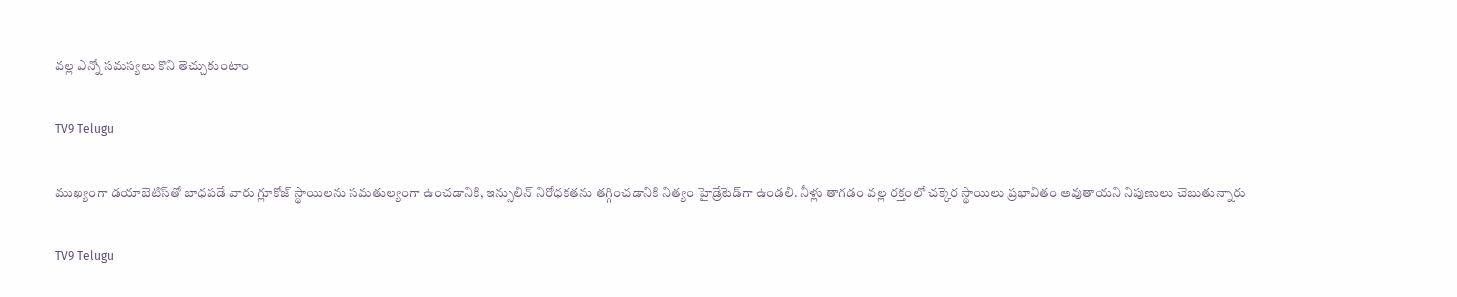వల్ల ఎన్నో సమస్యలు కొని తెచ్చుకుంటాం

TV9 Telugu

ముఖ్యంగా డ‌యాబెటిస్‌తో బాధ‌ప‌డే వారు గ్లూకోజ్ స్థాయిల‌ను స‌మ‌తుల్యంగా ఉంచ‌డానికి, ఇన్సులిన్ నిరోధ‌క‌త‌ను తగ్గించ‌డానికి నిత్యం హైడ్రేటెడ్‌గా ఉండలి. నీళ్లు తాగ‌డం వ‌ల్ల ర‌క్తంలో చ‌క్కెర స్థాయిలు ప్రభావితం అవుతాయ‌ని నిపుణులు చెబుతున్నారు

TV9 Telugu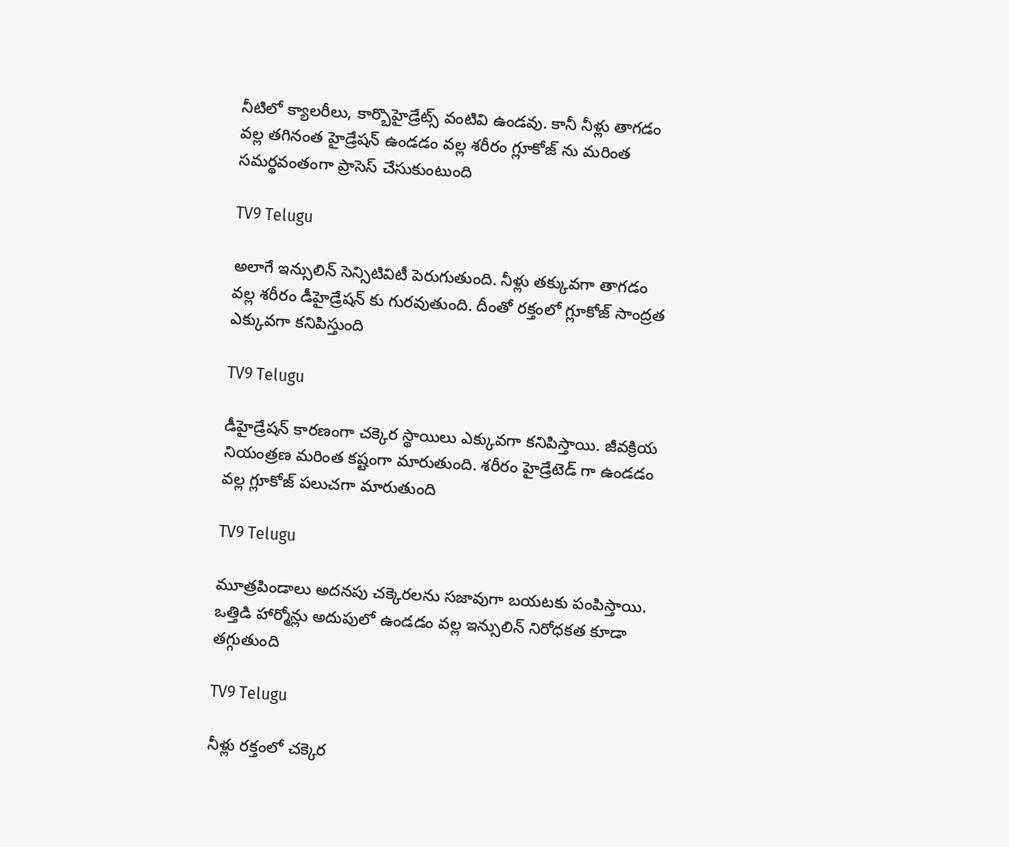నీటిలో క్యాల‌రీలు, కార్బొహైడ్రేట్స్ వంటివి ఉండ‌వు. కానీ నీళ్లు తాగ‌డం వ‌ల్ల త‌గినంత హైడ్రేష‌న్ ఉండ‌డం వ‌ల్ల శ‌రీరం గ్లూకోజ్ ను మ‌రింత స‌మ‌ర్థవంతంగా ప్రాసెస్ చేసుకుంటుంది

TV9 Telugu

అలాగే ఇన్సులిన్ సెన్సిటివిటీ పెరుగుతుంది. నీళ్లు త‌క్కువ‌గా తాగ‌డం వ‌ల్ల శ‌రీరం డీహైడ్రేష‌న్ కు గుర‌వుతుంది. దీంతో ర‌క్తంలో గ్లూకోజ్ సాంద్ర‌త ఎక్కువ‌గా క‌నిపిస్తుంది

TV9 Telugu

డీహైడ్రేష‌న్ కార‌ణంగా చ‌క్కెర స్థాయిలు ఎక్కువ‌గా క‌నిపిస్తాయి. జీవ‌క్రియ నియంత్రణ మరింత క‌ష్టంగా మారుతుంది. శ‌రీరం హైడ్రేటెడ్ గా ఉండ‌డం వల్ల గ్లూకోజ్ ప‌లుచ‌గా మారుతుంది

TV9 Telugu

మూత్రపిండాలు అద‌న‌పు చ‌క్కెర‌ల‌ను స‌జావుగా బ‌య‌ట‌కు పంపిస్తాయి. ఒత్తిడి హార్మోన్లు అదుపులో ఉండ‌డం వ‌ల్ల ఇన్సులిన్ నిరోధ‌క‌త కూడా త‌గ్గుతుంది

TV9 Telugu

నీళ్లు ర‌క్తంలో చ‌క్కెర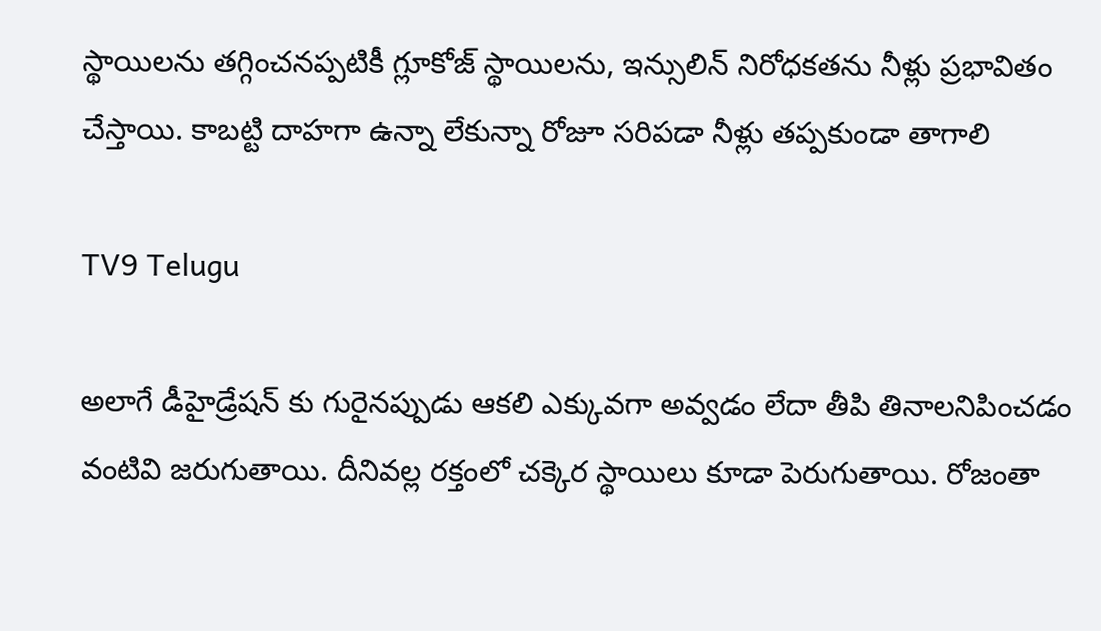స్థాయిల‌ను త‌గ్గించ‌న‌ప్పటికీ గ్లూకోజ్ స్థాయిల‌ను, ఇన్సులిన్ నిరోధ‌క‌త‌ను నీళ్లు ప్రభావితం చేస్తాయి. కాబట్టి దాహగా ఉన్నా లేకున్నా రోజూ సరిపడా నీళ్లు తప్పకుండా తాగాలి

TV9 Telugu

అలాగే డీహైడ్రేష‌న్ కు గురైన‌ప్పుడు ఆక‌లి ఎక్కువ‌గా అవ్వడం లేదా తీపి తినాల‌నిపించ‌డం వంటివి జ‌రుగుతాయి. దీనివల్ల ర‌క్తంలో చ‌క్కెర స్థాయిలు కూడా పెరుగుతాయి. రోజంతా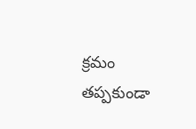క్రమం త‌ప్పకుండా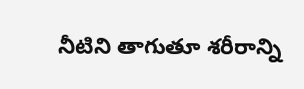నీటిని తాగుతూ శ‌రీరాన్ని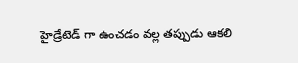హైడ్రేటెడ్ గా ఉంచ‌డం వ‌ల్ల త‌ప్పుడు ఆక‌లి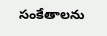సంకేతాల‌ను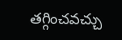త‌గ్గించ‌వ‌చ్చు